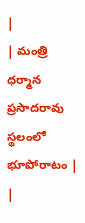|
| మంత్రి ధర్మాన ప్రసాదరావు స్థలంలో భూపోరాటం |
|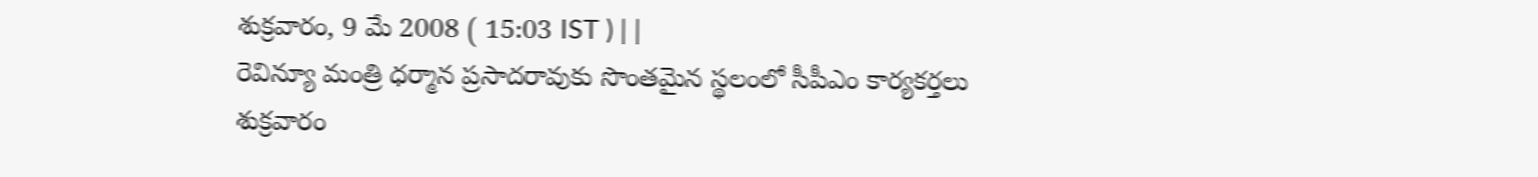శుక్రవారం, 9 మే 2008 ( 15:03 IST ) | |
రెవిన్యూ మంత్రి ధర్మాన ప్రసాదరావుకు సొంతమైన స్థలంలో సీపీఎం కార్యకర్తలు శుక్రవారం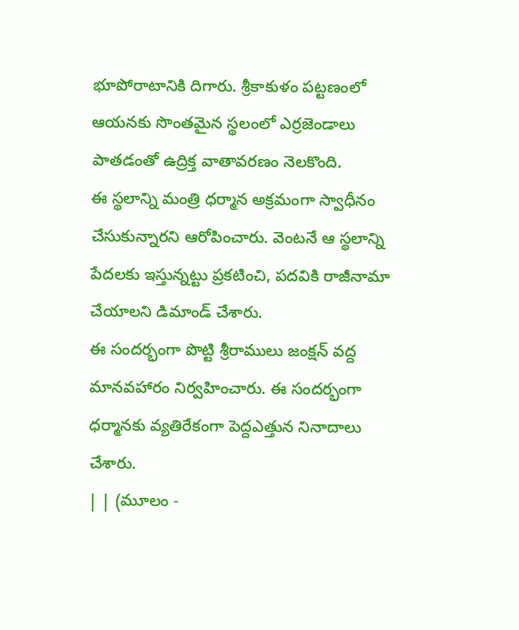భూపోరాటానికి దిగారు. శ్రీకాకుళం పట్టణంలో ఆయనకు సొంతమైన స్థలంలో ఎర్రజెండాలు పాతడంతో ఉద్రిక్త వాతావరణం నెలకొంది.
ఈ స్థలాన్ని మంత్రి ధర్మాన అక్రమంగా స్వాధీనం చేసుకున్నారని ఆరోపించారు. వెంటనే ఆ స్థలాన్ని పేదలకు ఇస్తున్నట్టు ప్రకటించి, పదవికి రాజీనామా చేయాలని డిమాండ్ చేశారు.
ఈ సందర్భంగా పొట్టి శ్రీరాములు జంక్షన్ వద్ద మానవహారం నిర్వహించారు. ఈ సందర్భంగా ధర్మానకు వ్యతిరేకంగా పెద్దఎత్తున నినాదాలు చేశారు.
| | (మూలం -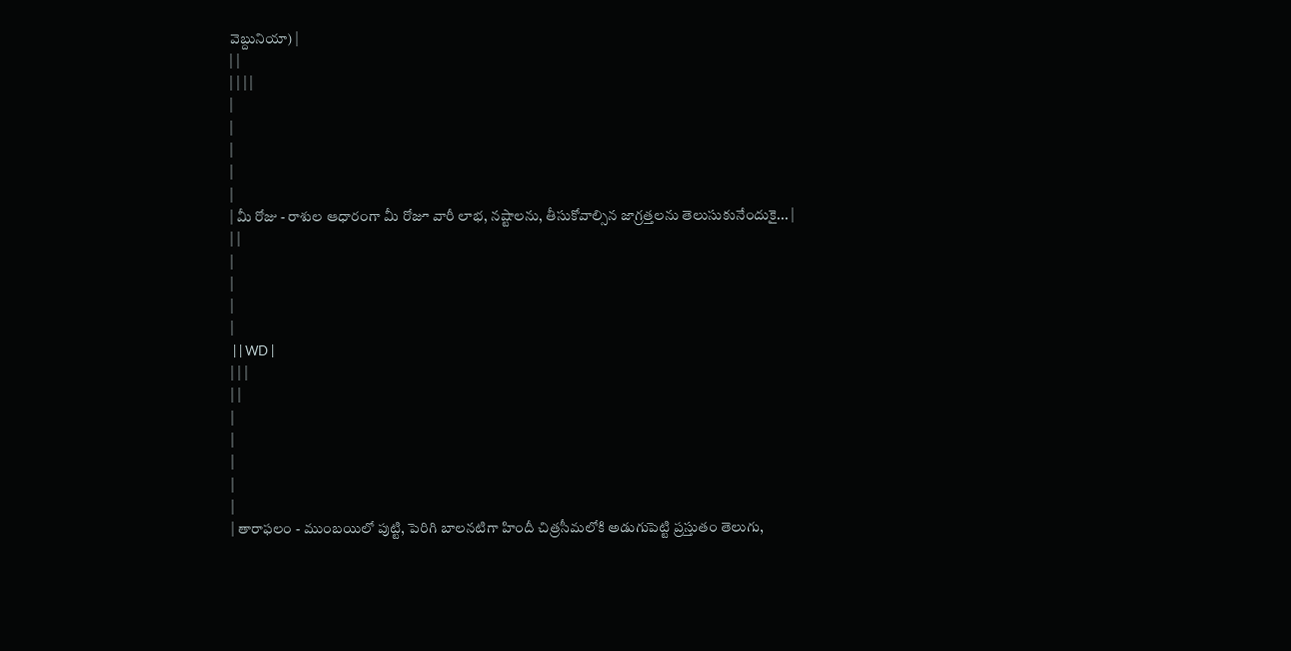వెబ్దునియా) |
| |
| | | |
|
|
|
|
|
| మీ రోజు - రాశుల ఆధారంగా మీ రోజూ వారీ లాభ, నష్టాలను, తీసుకోవాల్సిన జాగ్రత్తలను తెలుసుకునేందుకై... |
| |
|
|
|
|
 | | WD |
| | |
| |
|
|
|
|
|
| తారాఫలం - ముంబయిలో పుట్టి, పెరిగి బాలనటిగా హిందీ చిత్రసీమలోకి అడుగుపెట్టి ప్రస్తుతం తెలుగు,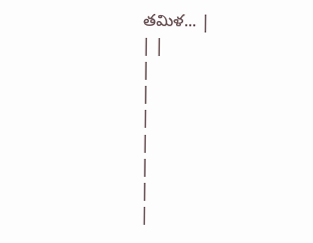తమిళ... |
| |
|
|
|
|
|
|
|